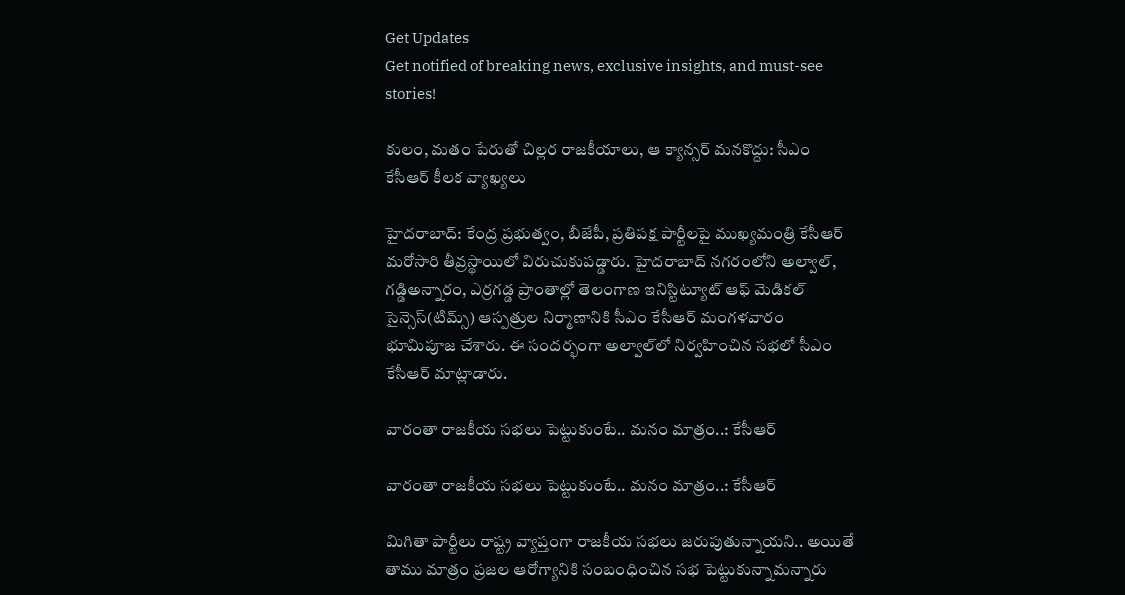Get Updates
Get notified of breaking news, exclusive insights, and must-see stories!

కులం, మతం పేరుతో చిల్లర రాజకీయాలు, ఆ క్యాన్సర్ మనకొద్దు: సీఎం కేసీఆర్ కీలక వ్యాఖ్యలు

హైదరాబాద్: కేంద్ర ప్రభుత్వం, బీజేపీ, ప్రతిపక్ష పార్టీలపై ముఖ్యమంత్రి కేసీఆర్ మరోసారి తీవ్రస్థాయిలో విరుచుకుపడ్డారు. హైదరాబాద్ నగరంలోని అల్వాల్, గడ్డిఅన్నారం, ఎర్రగడ్డ ప్రాంతాల్లో తెలంగాణ ఇనిస్టిట్యూట్ ఆఫ్ మెడికల్ సైన్సెస్(టిమ్స్) ఆస్పత్రుల నిర్మాణానికి సీఎం కేసీఆర్ మంగళవారం భూమిపూజ చేశారు. ఈ సందర్భంగా అల్వాల్‌లో నిర్వహించిన సభలో సీఎం కేసీఆర్ మాట్లాడారు.

వారంతా రాజకీయ సభలు పెట్టుకుంటే.. మనం మాత్రం..: కేసీఆర్

వారంతా రాజకీయ సభలు పెట్టుకుంటే.. మనం మాత్రం..: కేసీఆర్

మిగితా పార్టీలు రాష్ట్ర వ్యాప్తంగా రాజకీయ సభలు జరుపుతున్నాయని.. అయితే తాము మాత్రం ప్రజల ఆరోగ్యానికి సంబంధించిన సభ పెట్టుకున్నామన్నారు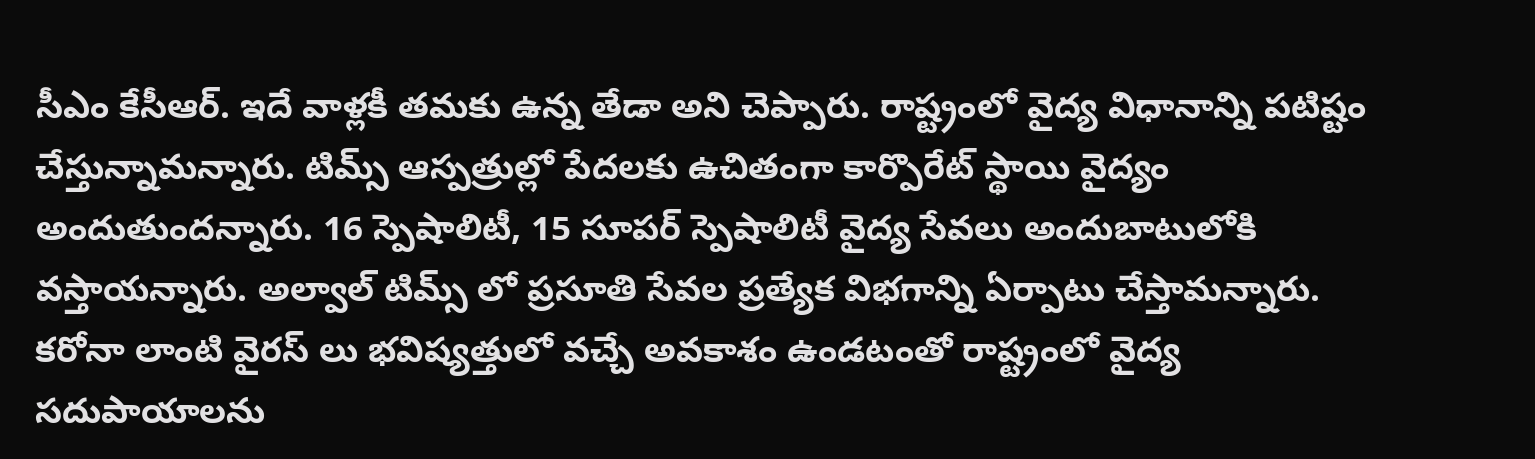సీఎం కేసీఆర్. ఇదే వాళ్లకీ తమకు ఉన్న తేడా అని చెప్పారు. రాష్ట్రంలో వైద్య విధానాన్ని పటిష్టం చేస్తున్నామన్నారు. టిమ్స్ ఆస్పత్రుల్లో పేదలకు ఉచితంగా కార్పొరేట్ స్థాయి వైద్యం అందుతుందన్నారు. 16 స్పెషాలిటీ, 15 సూపర్ స్పెషాలిటీ వైద్య సేవలు అందుబాటులోకి వస్తాయన్నారు. అల్వాల్ టిమ్స్ లో ప్రసూతి సేవల ప్రత్యేక విభగాన్ని ఏర్పాటు చేస్తామన్నారు. కరోనా లాంటి వైరస్ లు భవిష్యత్తులో వచ్చే అవకాశం ఉండటంతో రాష్ట్రంలో వైద్య సదుపాయాలను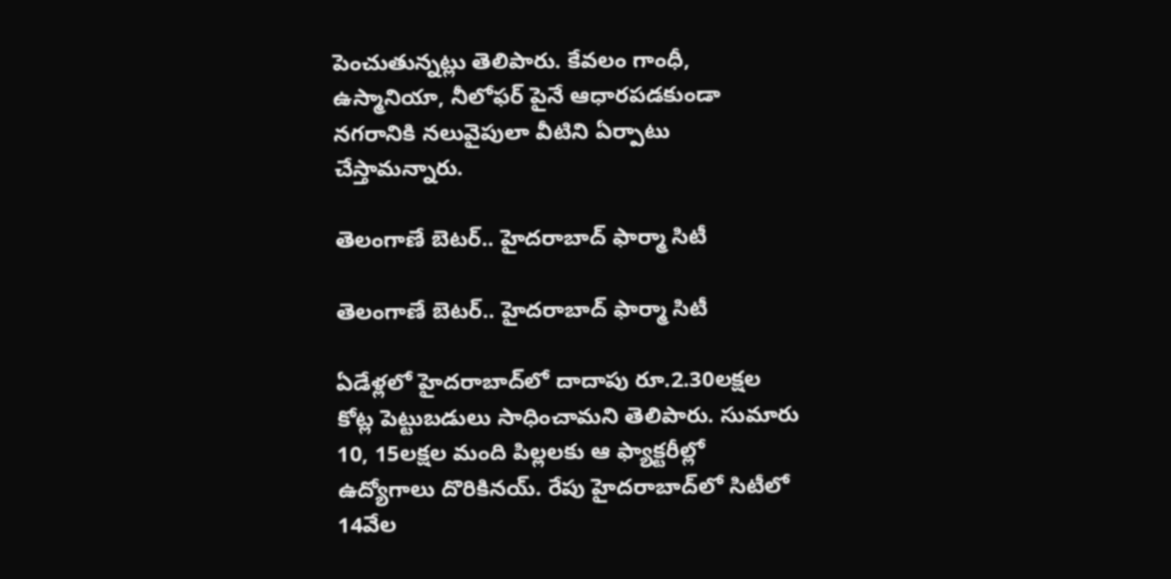పెంచుతున్నట్లు తెలిపారు. కేవలం గాంధీ, ఉస్మానియా, నీలోఫర్ పైనే ఆధారపడకుండా నగరానికి నలువైపులా వీటిని ఏర్పాటు చేస్తామన్నారు.

తెలంగాణే బెటర్.. హైదరాబాద్ ఫార్మా సిటీ

తెలంగాణే బెటర్.. హైదరాబాద్ ఫార్మా సిటీ

ఏడేళ్లలో హైదరాబాద్‌లో దాదాపు రూ.2.30లక్షల కోట్ల పెట్టుబడులు సాధించామని తెలిపారు. సుమారు 10, 15లక్షల మంది పిల్లలకు ఆ ఫ్యాక్టరీల్లో ఉద్యోగాలు దొరికినయ్‌. రేపు హైదరాబాద్‌లో సిటీలో 14వేల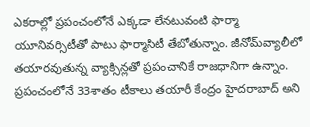ఎకరాల్లో ప్రపంచంలోనే ఎక్కడా లేనటువంటి ఫార్మా యూనివర్సిటీతో పాటు ఫార్మాసిటీ తేబోతున్నాం. జీనోమ్‌వ్యాలీలో తయారవుతున్న వ్యాక్సిన్లతో ప్రపంచానికే రాజధానిగా ఉన్నాం. ప్రపంచంలోనే 33శాతం టీకాలు తయారీ కేంద్రం హైదరాబాద్‌ అని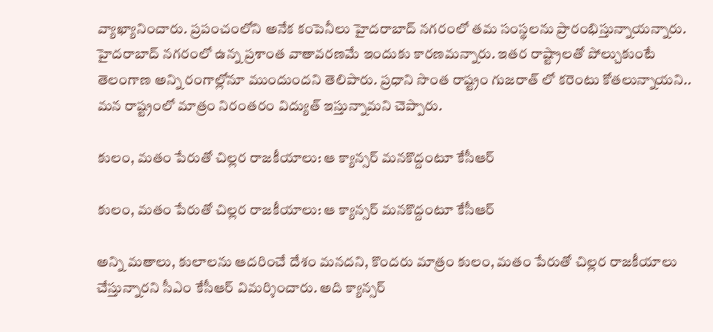వ్యాఖ్యానించారు. ప్రపంచంలోని అనేక కంపెనీలు హైదరాబాద్ నగరంలో తమ సంస్థలను ప్రారంభిస్తున్నాయన్నారు. హైదరాబాద్ నగరంలో ఉన్న ప్రశాంత వాతావరణమే ఇందుకు కారణమన్నారు. ఇతర రాష్ట్రాలతో పోల్చుకుంటే తెలంగాణ అన్ని రంగాల్లోనూ ముందుందని తెలిపారు. ప్రధాని సొంత రాష్ట్రం గుజరాత్ లో కరెంటు కోతలున్నాయని.. మన రాష్ట్రంలో మాత్రం నిరంతరం విద్యుత్ ఇస్తున్నామని చెప్పారు.

కులం, మతం పేరుతో చిల్లర రాజకీయాలు: ఆ క్యాన్సర్ మనకొద్దంటూ కేసీఆర్

కులం, మతం పేరుతో చిల్లర రాజకీయాలు: ఆ క్యాన్సర్ మనకొద్దంటూ కేసీఆర్

అన్ని మతాలు, కులాలను ఆదరించే దేశం మనదని, కొందరు మాత్రం కులం, మతం పేరుతో చిల్లర రాజకీయాలు చేస్తున్నారని సీఎం కేసీఆర్ విమర్శించారు. అది క్యాన్సర్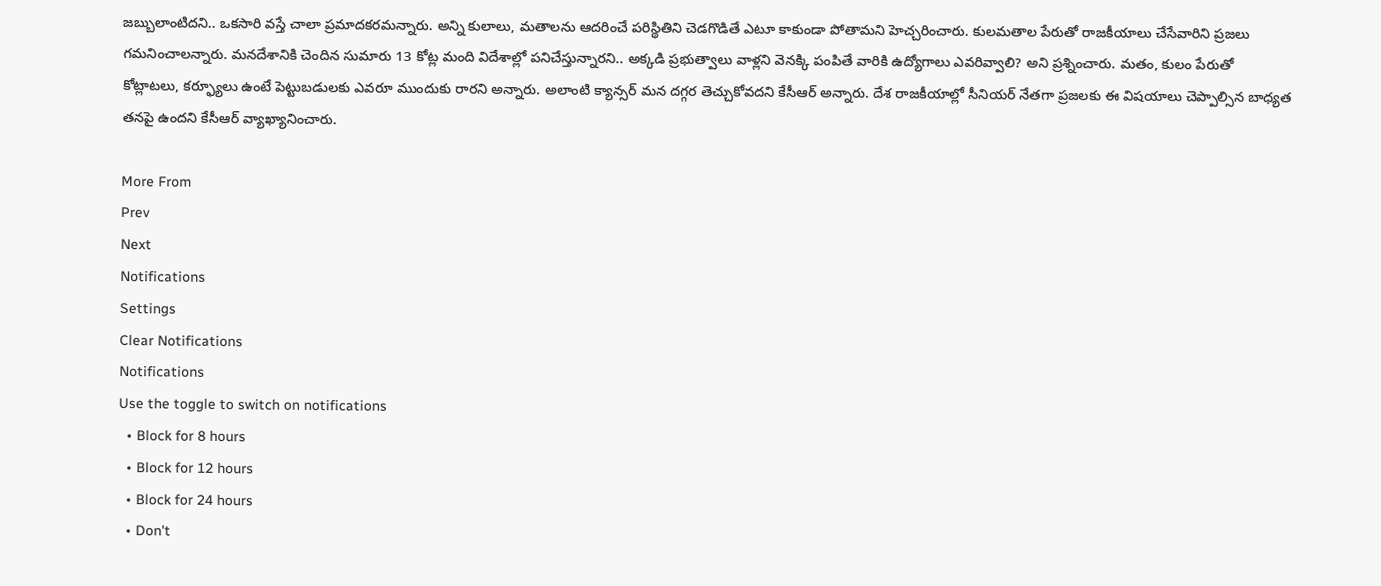జబ్బులాంటిదని.. ఒకసారి వస్తే చాలా ప్రమాదకరమన్నారు. అన్ని కులాలు, మతాలను ఆదరించే పరిస్థితిని చెడగొడితే ఎటూ కాకుండా పోతామని హెచ్చరించారు. కులమతాల పేరుతో రాజకీయాలు చేసేవారిని ప్రజలు గమనించాలన్నారు. మనదేశానికి చెందిన సుమారు 13 కోట్ల మంది విదేశాల్లో పనిచేస్తున్నారని.. అక్కడి ప్రభుత్వాలు వాళ్లని వెనక్కి పంపితే వారికి ఉద్యోగాలు ఎవరివ్వాలి? అని ప్రశ్నించారు. మతం, కులం పేరుతో కోట్లాటలు, కర్ఫ్యూలు ఉంటే పెట్టుబడులకు ఎవరూ ముందుకు రారని అన్నారు. అలాంటి క్యాన్సర్ మన దగ్గర తెచ్చుకోవదని కేసీఆర్ అన్నారు. దేశ రాజకీయాల్లో సీనియర్ నేతగా ప్రజలకు ఈ విషయాలు చెప్పాల్సిన బాధ్యత తనపై ఉందని కేసీఆర్ వ్యాఖ్యానించారు.

More From
Prev
Next
Notifications
Settings
Clear Notifications
Notifications
Use the toggle to switch on notifications
  • Block for 8 hours
  • Block for 12 hours
  • Block for 24 hours
  • Don't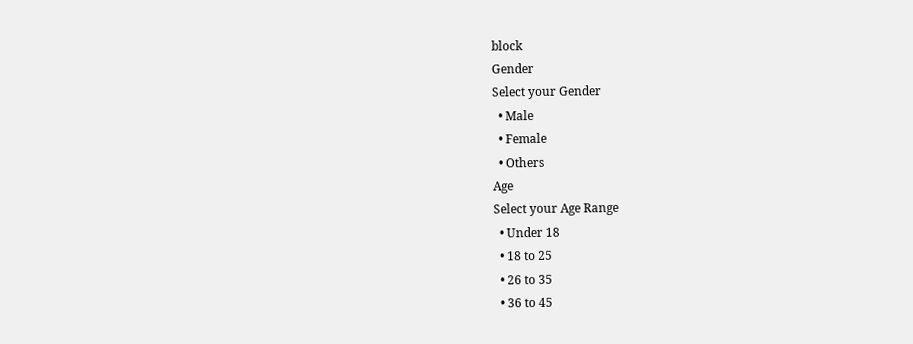block
Gender
Select your Gender
  • Male
  • Female
  • Others
Age
Select your Age Range
  • Under 18
  • 18 to 25
  • 26 to 35
  • 36 to 45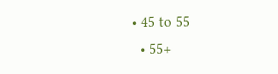• 45 to 55
  • 55+